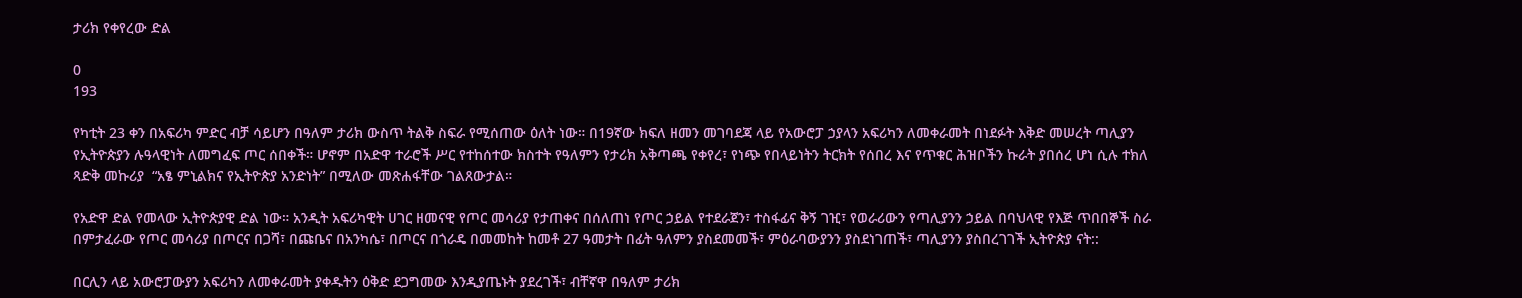ታሪክ የቀየረው ድል

0
193

የካቲት 23 ቀን በአፍሪካ ምድር ብቻ ሳይሆን በዓለም ታሪክ ውስጥ ትልቅ ስፍራ የሚሰጠው ዕለት ነው። በ19ኛው ክፍለ ዘመን መገባደጃ ላይ የአውሮፓ ኃያላን አፍሪካን ለመቀራመት በነደፉት እቅድ መሠረት ጣሊያን የኢትዮጵያን ሉዓላዊነት ለመግፈፍ ጦር ሰበቀች። ሆኖም በአድዋ ተራሮች ሥር የተከሰተው ክስተት የዓለምን የታሪክ አቅጣጫ የቀየረ፣ የነጭ የበላይነትን ትርክት የሰበረ እና የጥቁር ሕዝቦችን ኩራት ያበሰረ ሆነ ሲሉ ተክለ ጻድቅ መኩሪያ  “አፄ ምኒልክና የኢትዮጵያ አንድነት” በሚለው መጽሐፋቸው ገልጸውታል።

የአድዋ ድል የመላው ኢትዮጵያዊ ድል ነው። አንዲት አፍሪካዊት ሀገር ዘመናዊ የጦር መሳሪያ የታጠቀና በሰለጠነ የጦር ኃይል የተደራጀን፣ ተስፋፊና ቅኝ ገዢ፣ የወራሪውን የጣሊያንን ኃይል በባህላዊ የእጅ ጥበበኞች ስራ በምታፈራው የጦር መሳሪያ በጦርና በጋሻ፣ በጩቤና በአንካሴ፣ በጦርና በጎራዴ በመመከት ከመቶ 27 ዓመታት በፊት ዓለምን ያስደመመች፣ ምዕራባውያንን ያስደነገጠች፣ ጣሊያንን ያስበረገገች ኢትዮጵያ ናት::

በርሊን ላይ አውሮፓውያን አፍሪካን ለመቀራመት ያቀዱትን ዕቅድ ደጋግመው እንዲያጤኑት ያደረገች፣ ብቸኛዋ በዓለም ታሪክ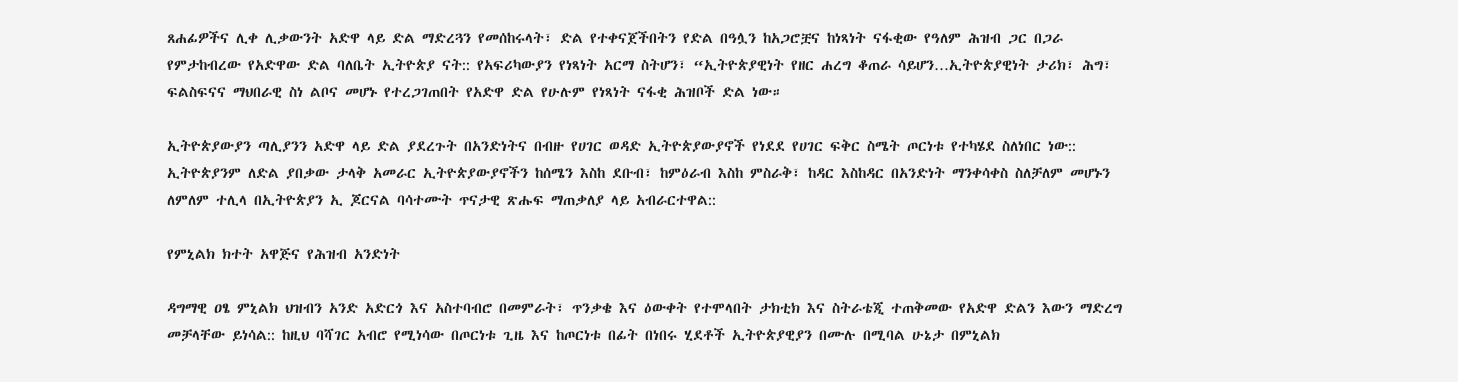ጸሐፊዎችና ሊቀ ሊቃውንት አድዋ ላይ ድል ማድረጓን የመሰከሩላት፣ ድል የተቀናጀችበትን የድል በዓሏን ከአጋሮቿና ከነጻነት ናፋቂው የዓለም ሕዝብ ጋር በጋራ የምታከብረው የአድዋው ድል ባለቤት ኢትዮጵያ ናት:: የአፍሪካውያን የነጻነት አርማ ስትሆን፣ “ኢትዮጵያዊነት የዘር ሐረግ ቆጠራ ሳይሆን…ኢትዮጵያዊነት ታሪክ፣ ሕግ፣ ፍልስፍናና ማህበራዊ ስነ ልቦና መሆኑ የተረጋገጠበት የአድዋ ድል የሁሉም የነጻነት ናፋቂ ሕዝቦች ድል ነው።

ኢትዮጵያውያን ጣሊያንን አድዋ ላይ ድል ያደረጉት በአንድነትና በብዙ የሀገር ወዳድ ኢትዮጵያውያኖች የነደደ የሀገር ፍቅር ስሜት ጦርነቱ የተካሄደ ስለነበር ነው:: ኢትዮጵያንም ለድል ያበቃው ታላቅ አመራር ኢትዮጵያውያኖችን ከሰሜን እስከ ደቡብ፣ ከምዕራብ እስከ ምስራቅ፣ ከዳር እስከዳር በአንድነት ማንቀሳቀስ ስለቻለም መሆኑን ለምለም ተሊላ በኢትዮጵያን ኢ ጆርናል ባሳተሙት ጥናታዊ ጽሑፍ ማጠቃለያ ላይ አብራርተዋል::

የምኒልክ ክተት አዋጅና የሕዝብ አንድነት

ዳግማዊ ዐፄ ምኒልክ ህዝብን አንድ አድርጎ እና አስተባብሮ በመምራት፣ ጥንቃቄ እና ዕውቀት የተሞላበት ታክቲክ እና ስትራቴጂ ተጠቅመው የአድዋ ድልን እውን ማድረግ መቻላቸው ይነሳል:: ከዚህ ባሻገር አብሮ የሚነሳው በጦርነቱ ጊዜ እና ከጦርነቱ በፊት በነበሩ ሂደቶች ኢትዮጵያዊያን በሙሉ በሚባል ሁኔታ በምኒልክ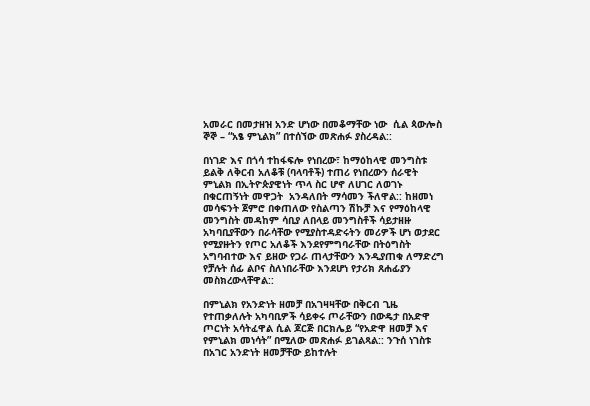አመራር በመታዘዝ አንድ ሆነው በመቆማቸው ነው  ሲል ጳውሎስ ኞኞ – “አፄ ምኒልክ” በተሰኘው መጽሐፉ ያስረዳል::

በነገድ እና በጎሳ ተከፋፍሎ የነበረው፣ ከማዕከላዊ መንግስቱ ይልቅ ለቅርብ አለቆቹ (ባላባቶች) ተጠሪ የነበረውን ሰራዊት ምኒልክ በኢትዮጵያዊነት ጥላ ስር ሆኖ ለሀገር ለወገኑ በቁርጠኝነት መዋጋት  አንዳለበት ማሳመን ችለዋል:: ከዘመነ መሳፍንት ጀምሮ በቀጠለው የስልጣን ሽኩቻ እና የማዕከላዊ መንግስት መዳከም ሳቢያ ለበላይ መንግስቶች ሳይታዘዙ አካባቢያቸውን በራሳቸው የሚያስተዳድሩትን መሪዎች ሆነ ወታደር የሚያዙትን የጦር አለቆች እንደየምግባራቸው በትዕግስት አግባብተው እና ይዘው የጋራ ጠላታቸውን እንዲያጠቁ ለማድረግ የቻሉት ሰፊ ልቦና ስለነበራቸው እንደሆነ የታሪክ ጸሐፊያን መስክረውላቸዋል::

በምኒልክ የአንድነት ዘመቻ በአገዛዛቸው በቅርብ ጊዜ የተጠቃለሉት አካባቢዎች ሳይቀሩ ጦራቸውን በውዴታ በአድዋ ጦርነት አሳትፈዋል ሲል ጆርጅ በርክሌይ “የአድዋ ዘመቻ እና የምኒልክ መነሳት” በሚለው መጽሐፉ ይገልጻል:: ንጉሰ ነገስቱ በአገር አንድነት ዘመቻቸው ይከተሉት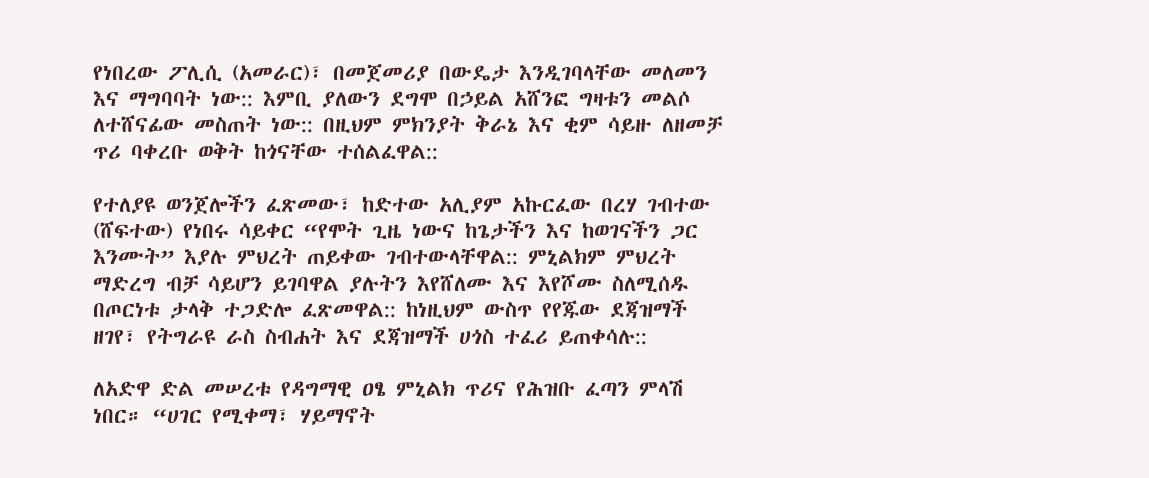የነበረው ፖሊሲ (አመራር)፣ በመጀመሪያ በውዴታ እንዲገባላቸው መለመን እና ማግባባት ነው:: እምቢ ያለውን ደግሞ በኃይል አሸንፎ ግዛቱን መልሶ ለተሸናፊው መስጠት ነው:: በዚህም ምክንያት ቅራኔ እና ቂም ሳይዙ ለዘመቻ ጥሪ ባቀረቡ ወቅት ከጎናቸው ተሰልፈዋል::

የተለያዩ ወንጀሎችን ፈጽመው፣ ከድተው አሊያም አኩርፈው በረሃ ገብተው (ሸፍተው) የነበሩ ሳይቀር “የሞት ጊዜ ነውና ከጌታችን እና ከወገናችን ጋር እንሙት” እያሉ ምህረት ጠይቀው ገብተውላቸዋል:: ምኒልክም ምህረት ማድረግ ብቻ ሳይሆን ይገባዋል ያሉትን እየሸለሙ እና እየሾሙ ስለሚሰዱ በጦርነቱ ታላቅ ተጋድሎ ፈጽመዋል:: ከነዚህም ውስጥ የየጁው ደጃዝማች ዘገየ፣ የትግራዩ ራስ ስብሐት እና ደጃዝማች ሀጎስ ተፈሪ ይጠቀሳሉ::

ለአድዋ ድል መሠረቱ የዳግማዊ ዐፄ ምኒልክ ጥሪና የሕዝቡ ፈጣን ምላሽ ነበር። “ሀገር የሚቀማ፣ ሃይማኖት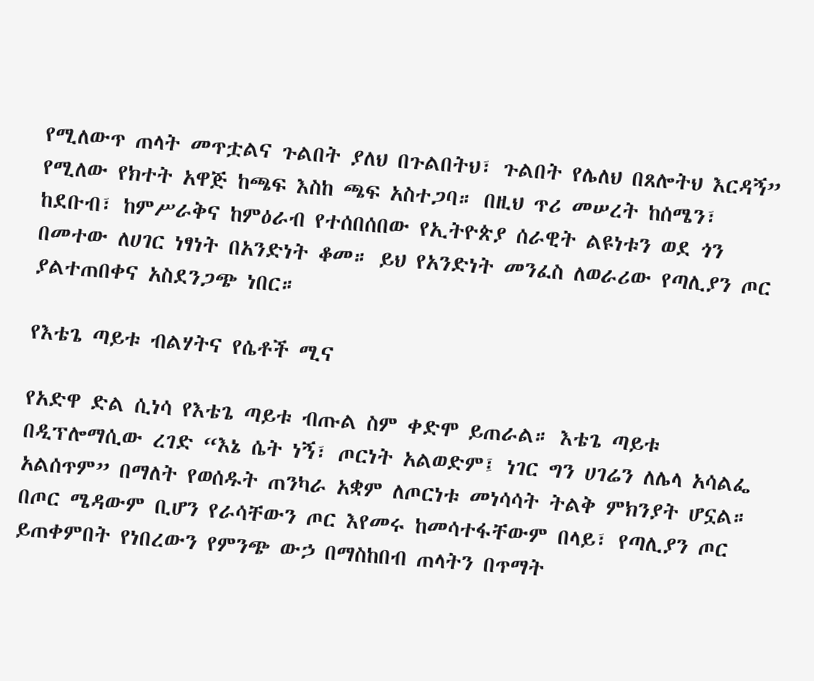የሚለውጥ ጠላት መጥቷልና ጉልበት ያለህ በጉልበትህ፣ ጉልበት የሌለህ በጸሎትህ እርዳኝ” የሚለው የክተት አዋጅ ከጫፍ እስከ ጫፍ አስተጋባ። በዚህ ጥሪ መሠረት ከሰሜን፣ ከደቡብ፣ ከምሥራቅና ከምዕራብ የተሰበሰበው የኢትዮጵያ ሰራዊት ልዩነቱን ወደ ጎን በመተው ለሀገር ነፃነት በአንድነት ቆመ። ይህ የአንድነት መንፈስ ለወራሪው የጣሊያን ጦር ያልተጠበቀና አስደንጋጭ ነበር።

የእቴጌ ጣይቱ ብልሃትና የሴቶች ሚና

የአድዋ ድል ሲነሳ የእቴጌ ጣይቱ ብጡል ስም ቀድሞ ይጠራል። እቴጌ ጣይቱ በዲፕሎማሲው ረገድ “እኔ ሴት ነኝ፣ ጦርነት አልወድም፤ ነገር ግን ሀገሬን ለሌላ አሳልፌ አልሰጥም” በማለት የወሰዱት ጠንካራ አቋም ለጦርነቱ መነሳሳት ትልቅ ምክንያት ሆኗል። በጦር ሜዳውም ቢሆን የራሳቸውን ጦር እየመሩ ከመሳተፋቸውም በላይ፣ የጣሊያን ጦር ይጠቀምበት የነበረውን የምንጭ ውኃ በማስከበብ ጠላትን በጥማት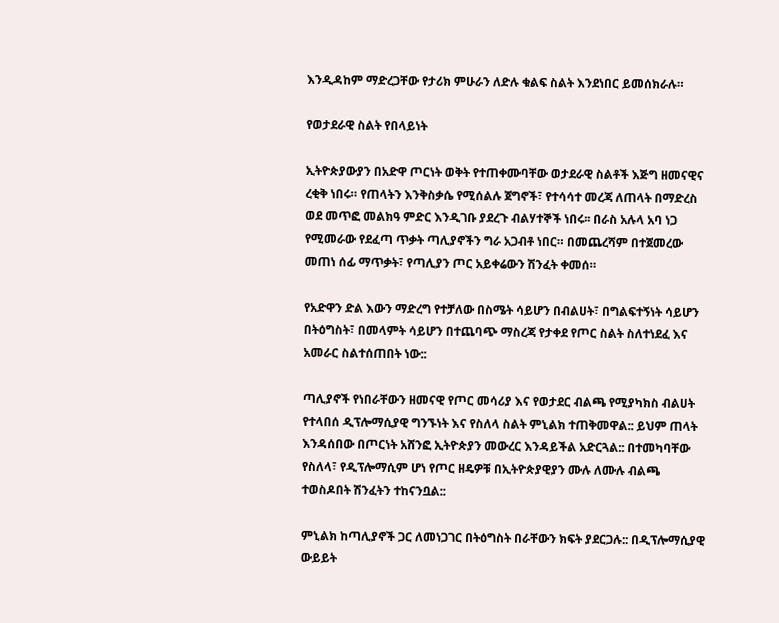እንዲዳከም ማድረጋቸው የታሪክ ምሁራን ለድሉ ቁልፍ ስልት እንደነበር ይመሰክራሉ።

የወታደራዊ ስልት የበላይነት

ኢትዮጵያውያን በአድዋ ጦርነት ወቅት የተጠቀሙባቸው ወታደራዊ ስልቶች እጅግ ዘመናዊና ረቂቅ ነበሩ። የጠላትን እንቅስቃሴ የሚሰልሉ ጀግኖች፣ የተሳሳተ መረጃ ለጠላት በማድረስ ወደ መጥፎ መልክዓ ምድር እንዲገቡ ያደረጉ ብልሃተኞች ነበሩ፡፡ በራስ አሉላ አባ ነጋ የሚመራው የደፈጣ ጥቃት ጣሊያኖችን ግራ አጋብቶ ነበር። በመጨረሻም በተጀመረው መጠነ ሰፊ ማጥቃት፣ የጣሊያን ጦር አይቀሬውን ሽንፈት ቀመሰ።

የአድዋን ድል እውን ማድረግ የተቻለው በስሜት ሳይሆን በብልሀት፣ በግልፍተኝነት ሳይሆን በትዕግስት፣ በመላምት ሳይሆን በተጨባጭ ማስረጃ የታቀደ የጦር ስልት ስለተነደፈ እና አመራር ስልተሰጠበት ነው::

ጣሊያኖች የነበራቸውን ዘመናዊ የጦር መሳሪያ እና የወታደር ብልጫ የሚያካክስ ብልሀት የተላበሰ ዲፕሎማሲያዊ ግንኙነት እና የስለላ ስልት ምኒልክ ተጠቅመዋል:: ይህም ጠላት እንዳሰበው በጦርነት አሸንፎ ኢትዮጵያን መውረር እንዳይችል አድርጓል:: በተመካባቸው የስለላ፣ የዲፕሎማሲም ሆነ የጦር ዘዴዎቹ በኢትዮጵያዊያን ሙሉ ለሙሉ ብልጫ ተወስዶበት ሽንፈትን ተከናንቧል::

ምኒልክ ከጣሊያኖች ጋር ለመነጋገር በትዕግስት በራቸውን ክፍት ያደርጋሉ:: በዲፕሎማሲያዊ ውይይት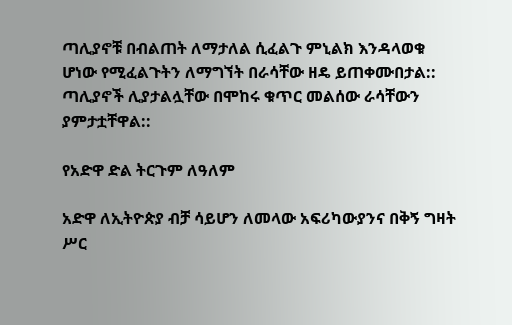ጣሊያኖቹ በብልጠት ለማታለል ሲፈልጉ ምኒልክ እንዳላወቁ ሆነው የሚፈልጉትን ለማግኘት በራሳቸው ዘዴ ይጠቀሙበታል:: ጣሊያኖች ሊያታልሏቸው በሞከሩ ቁጥር መልሰው ራሳቸውን ያምታቷቸዋል::

የአድዋ ድል ትርጉም ለዓለም

አድዋ ለኢትዮጵያ ብቻ ሳይሆን ለመላው አፍሪካውያንና በቅኝ ግዛት ሥር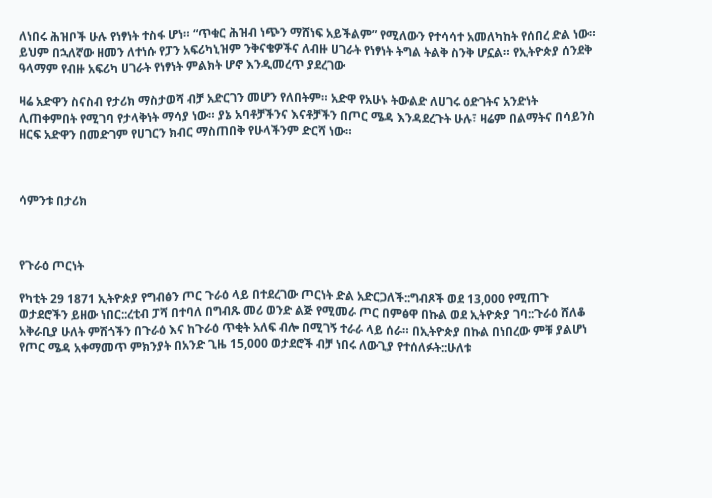ለነበሩ ሕዝቦች ሁሉ የነፃነት ተስፋ ሆነ። “ጥቁር ሕዝብ ነጭን ማሸነፍ አይችልም” የሚለውን የተሳሳተ አመለካከት የሰበረ ድል ነው። ይህም በኋለኛው ዘመን ለተነሱ የፓን አፍሪካኒዝም ንቅናቄዎችና ለብዙ ሀገራት የነፃነት ትግል ትልቅ ስንቅ ሆኗል። የኢትዮጵያ ሰንደቅ ዓላማም የብዙ አፍሪካ ሀገራት የነፃነት ምልክት ሆኖ እንዲመረጥ ያደረገው

ዛሬ አድዋን ስናስብ የታሪክ ማስታወሻ ብቻ አድርገን መሆን የለበትም። አድዋ የአሁኑ ትውልድ ለሀገሩ ዕድገትና አንድነት ሊጠቀምበት የሚገባ የታላቅነት ማሳያ ነው። ያኔ አባቶቻችንና እናቶቻችን በጦር ሜዳ እንዳደረጉት ሁሉ፣ ዛሬም በልማትና በሳይንስ ዘርፍ አድዋን በመድገም የሀገርን ክብር ማስጠበቅ የሁላችንም ድርሻ ነው።



ሳምንቱ በታሪክ



የጉራዕ ጦርነት

የካቲት 29 1871 ኢትዮጵያ የግብፅን ጦር ጉራዕ ላይ በተደረገው ጦርነት ድል አድርጋለች::ግብጾች ወደ 13,000 የሚጠጉ ወታደሮችን ይዘው ነበር::ረቲብ ፓሻ በተባለ በግብጹ መሪ ወንድ ልጅ የሚመራ ጦር በምፅዋ በኩል ወደ ኢትዮጵያ ገባ::ጉራዕ ሸለቆ አቅራቢያ ሁለት ምሽጎችን በጉራዕ እና ከጉራዕ ጥቂት አለፍ ብሎ በሚገኝ ተራራ ላይ ሰራ። በኢትዮጵያ በኩል በነበረው ምቹ ያልሆነ የጦር ሜዳ አቀማመጥ ምክንያት በአንድ ጊዜ 15,000 ወታደሮች ብቻ ነበሩ ለውጊያ የተሰለፉት::ሁለቱ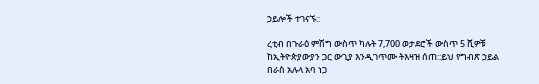ኃይሎች ተገናኙ::

ረቲብ በጉራዕ ምሽግ ውስጥ ካሉት 7,700 ወታደሮች ውስጥ 5 ሺዎቹ ከኢትዮጵያውያን ጋር ውጊያ እንዲገጥሙ ትእዛዝ ሰጠ::ይህ የግብጽ ኃይል በራስ አሉላ አባ ነጋ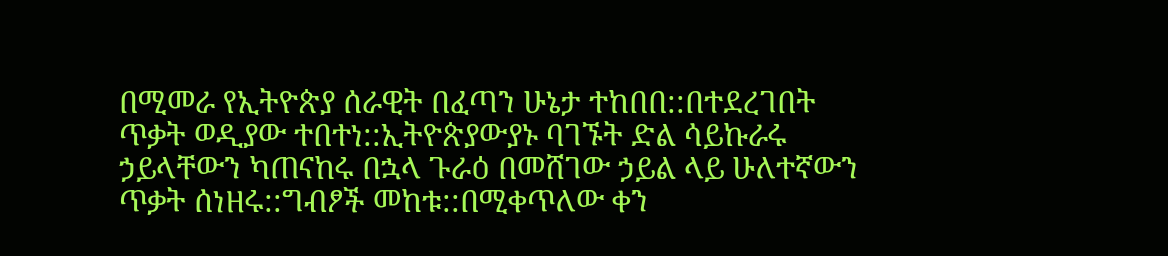በሚመራ የኢትዮጵያ ሰራዊት በፈጣን ሁኔታ ተከበበ::በተደረገበት ጥቃት ወዲያው ተበተነ::ኢትዮጵያውያኑ ባገኙት ድል ሳይኩራሩ ኃይላቸውን ካጠናከሩ በኋላ ጉራዕ በመሸገው ኃይል ላይ ሁለተኛውን ጥቃት ሰነዘሩ::ግብፆች መከቱ::በሚቀጥለው ቀን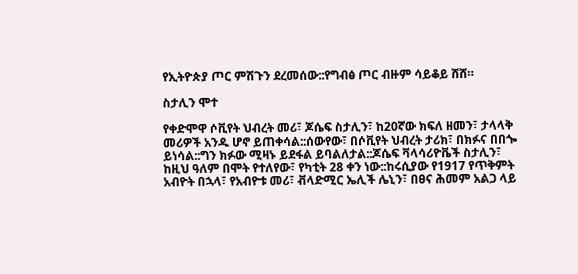የኢትዮጵያ ጦር ምሽጉን ደረመሰው::የግብፅ ጦር ብዙም ሳይቆይ ሸሸ።

ስታሊን ሞተ

የቀድሞዋ ሶቪየት ህብረት መሪ፣ ጆሴፍ ስታሊን፣ ከ20ኛው ክፍለ ዘመን፣ ታላላቅ መሪዎች አንዱ ሆኖ ይጠቀሳል::ሰውየው፣ በሶቪየት ህብረት ታሪክ፣ በክፉና በበጐ ይነሳል::ግን ክፉው ሚዛኑ ይደፋል ይባልለታል::ጆሴፍ ቫላሳሪዮቬች ስታሊን፣ ከዚህ ዓለም በሞት የተለየው፣ የካቲት 28 ቀን ነው::ከሩሲያው የ1917 የጥቅምት አብዮት በኋላ፣ የአብዮቱ መሪ፣ ቭላድሚር ኤሊች ሌኒን፣ በፀና ሕመም አልጋ ላይ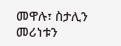መዋሉ፣ ስታሊን መሪነቱን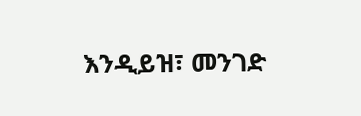እንዲይዝ፣ መንገድ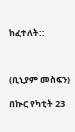ከፈተለት::



(ቢኒያም መስፍን)

በኲር የካቲት 23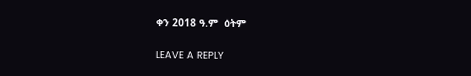ቀን 2018 ዓ.ም  ዕትም

LEAVE A REPLY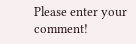Please enter your comment!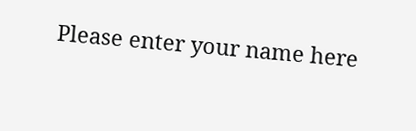Please enter your name here